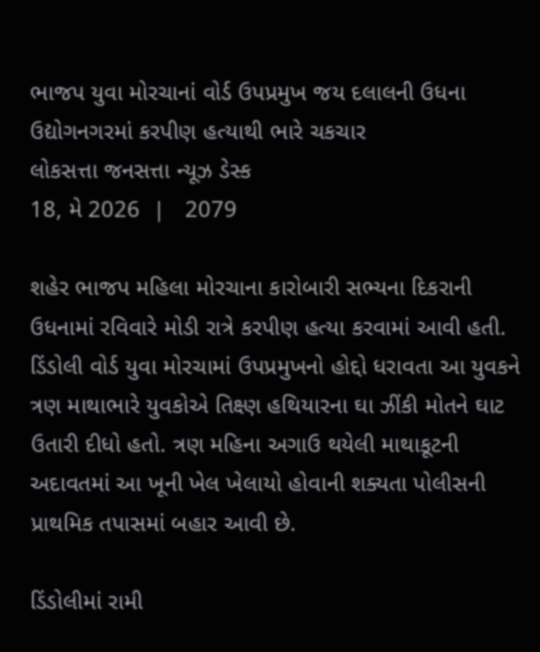ભાજપ યુવા મોરચાનાં વોર્ડ ઉપપ્રમુખ જય દલાલની ઉધના ઉદ્યોગનગરમાં કરપીણ હત્યાથી ભારે ચકચાર
લોકસત્તા જનસત્તા ન્યૂઝ ડેસ્ક
18, મે 2026  |   2079

શહેર ભાજપ મહિલા મોરચાના કારોબારી સભ્યના દિકરાની ઉધનામાં રવિવારે મોડી રાત્રે કરપીણ હત્યા કરવામાં આવી હતી. ડિંડોલી વોર્ડ યુવા મોરચામાં ઉપપ્રમુખનો હોદ્દો ધરાવતા આ યુવકને ત્રણ માથાભારે યુવકોએ તિક્ષ્ણ હથિયારના ઘા ઝીંકી મોતને ઘાટ ઉતારી દીધો હતો. ત્રણ મહિના અગાઉ થયેલી માથાકૂટની અદાવતમાં આ ખૂની ખેલ ખેલાયો હોવાની શક્યતા પોલીસની પ્રાથમિક તપાસમાં બહાર આવી છે.

ડિંડોલીમાં રામી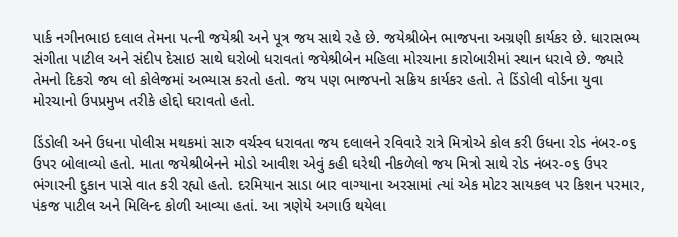પાર્ક નગીનભાઇ દલાલ તેમના પત્ની જયેશ્રી અને પૂત્ર જય સાથે રહે છે. જયેશ્રીબેન ભાજપના અગ્રણી કાર્યકર છે. ધારાસભ્ય સંગીતા પાટીલ અને સંદીપ દેસાઇ સાથે ઘરોબો ધરાવતાં જયેશ્રીબેન મહિલા મોરચાના કારોબારીમાં સ્થાન ધરાવે છે. જ્યારે તેમનો દિકરો જય લો કોલેજમાં અભ્યાસ કરતો હતો. જય પણ ભાજપનો સક્રિય કાર્યકર હતો. તે ડિંડોલી વોર્ડના યુવા મોરચાનો ઉપપ્રમુખ તરીકે હોદ્દો ઘરાવતો હતો.

ડિંડોલી અને ઉધના પોલીસ મથકમાં સારુ વર્ચસ્વ ધરાવતા જય દલાલને રવિવારે રાત્રે મિત્રોએ કોલ કરી ઉધના રોડ નંબર-૦૬ ઉપર બોલાવ્યો હતો. માતા જયેશ્રીબેનને મોડો આવીશ એવું કહી ઘરેથી નીકળેલો જય મિત્રો સાથે રોડ નંબર-૦૬ ઉપર ભંગારની દુકાન પાસે વાત કરી રહ્યો હતો. દરમિયાન સાડા બાર વાગ્યાના અરસામાં ત્યાં એક મોટર સાયકલ પર કિશન પરમાર, પંકજ પાટીલ અને મિલિન્દ કોળી આવ્યા હતાં. આ ત્રણેયે અગાઉ થયેલા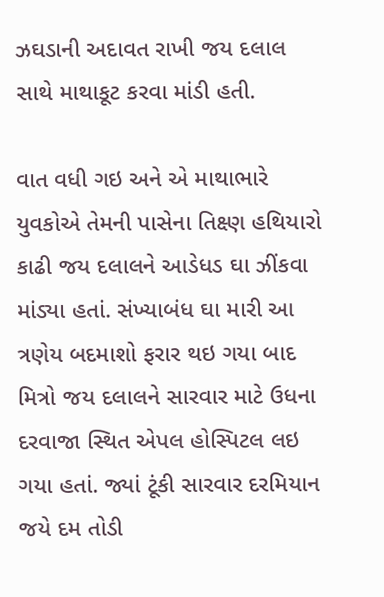ઝઘડાની અદાવત રાખી જય દલાલ સાથે માથાકૂટ કરવા માંડી હતી.

વાત વધી ગઇ અને એ માથાભારે યુવકોએ તેમની પાસેના તિક્ષ્ણ હથિયારો કાઢી જય દલાલને આડેધડ ઘા ઝીંકવા માંડ્યા હતાં. સંખ્યાબંધ ઘા મારી આ ત્રણેય બદમાશો ફરાર થઇ ગયા બાદ મિત્રો જય દલાલને સારવાર માટે ઉધના દરવાજા સ્થિત એપલ હોસ્પિટલ લઇ ગયા હતાં. જ્યાં ટૂંકી સારવાર દરમિયાન જયે દમ તોડી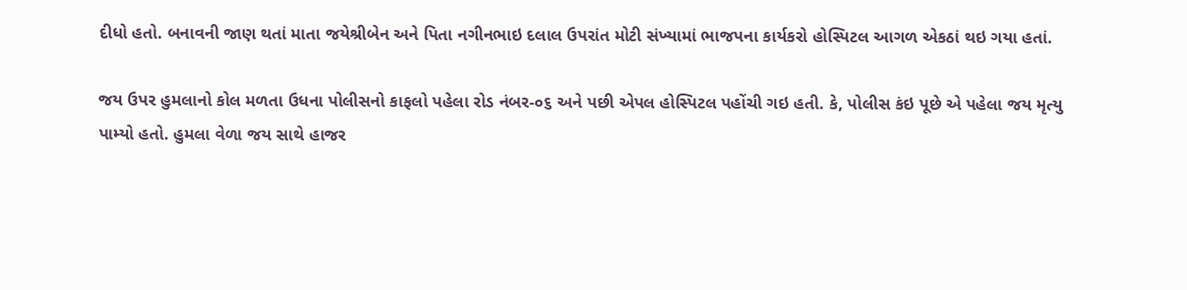દીધો હતો. બનાવની જાણ થતાં માતા જયેશ્રીબેન અને પિતા નગીનભાઇ દલાલ ઉપરાંત મોટી સંખ્યામાં ભાજપના કાર્યકરો હોસ્પિટલ આગળ એકઠાં થઇ ગયા હતાં.

જય ઉપર હુમલાનો કોલ મળતા ઉધના પોલીસનો કાફલો પહેલા રોડ નંબર-૦૬ અને પછી એપલ હોસ્પિટલ પહોંચી ગઇ હતી. કે, પોલીસ કંઇ પૂછે એ પહેલા જય મૃત્યુ પામ્યો હતો. હુમલા વેળા જય સાથે હાજર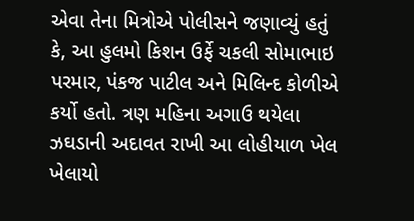એવા તેના મિત્રોએ પોલીસને જણાવ્યું હતું કે, આ હુલમો કિશન ઉર્ફે ચકલી સોમાભાઇ પરમાર, પંકજ પાટીલ અને મિલિન્દ કોળીએ કર્યો હતો. ત્રણ મહિના અગાઉ થયેલા ઝઘડાની અદાવત રાખી આ લોહીયાળ ખેલ ખેલાયો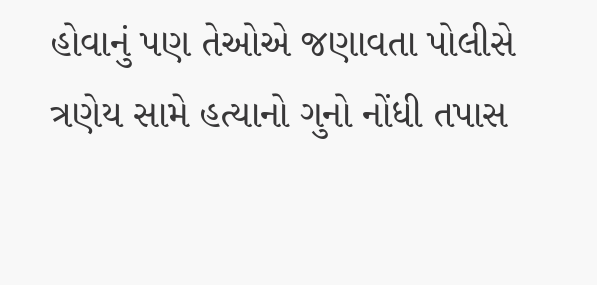હોવાનું પણ તેઓએ જણાવતા પોલીસે ત્રણેય સામે હત્યાનો ગુનો નોંધી તપાસ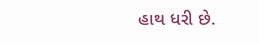હાથ ધરી છે.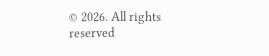© 2026. All rights reserved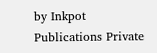by Inkpot Publications Private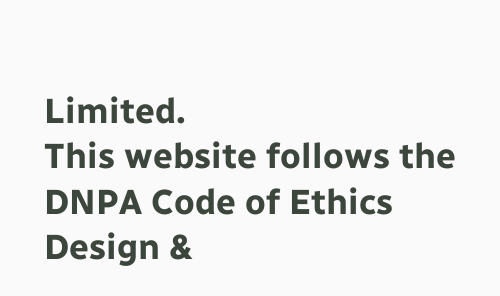Limited.
This website follows the DNPA Code of Ethics
Design &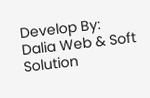Develop By:
Dalia Web & Soft Solution